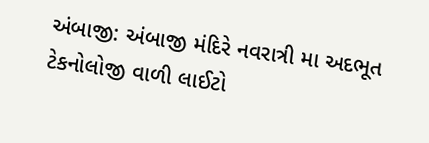અંબાજી: અંબાજી મંદિરે નવરાત્રી મા અદભૂત ટેકનોલોજી વાળી લાઈટો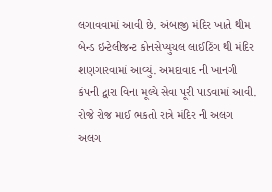લગાવવામાં આવી છે. અંબાજી મંદિર ખાતે થીમ બેન્ડ ઇન્ટેલીજન્ટ કોનસેપ્યુચલ લાઈટિંગ થી મંદિર શણગારવામાં આવ્યું. અમદાવાદ ની ખાનગી કંપની દ્વારા વિના મૂલ્યે સેવા પૂરી પાડવામાં આવી. રોજે રોજ માઈ ભકતો રાત્રે મંદિર ની અલગ અલગ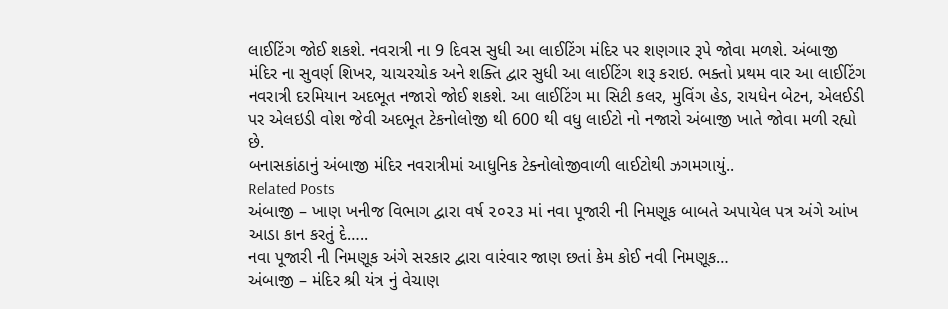લાઈટિંગ જોઈ શકશે. નવરાત્રી ના 9 દિવસ સુધી આ લાઈટિંગ મંદિર પર શણગાર રૂપે જોવા મળશે. અંબાજી મંદિર ના સુવર્ણ શિખર, ચાચરચોક અને શક્તિ દ્વાર સુધી આ લાઈટિંગ શરૂ કરાઇ. ભક્તો પ્રથમ વાર આ લાઈટિંગ નવરાત્રી દરમિયાન અદભૂત નજારો જોઈ શકશે. આ લાઈટિંગ મા સિટી કલર, મુવિંગ હેડ, રાયધેન બેટન, એલઈડી પર એલઇડી વોશ જેવી અદભૂત ટેકનોલોજી થી 600 થી વધુ લાઈટો નો નજારો અંબાજી ખાતે જોવા મળી રહ્યો છે.
બનાસકાંઠાનું અંબાજી મંદિર નવરાત્રીમાં આધુનિક ટેક્નોલોજીવાળી લાઈટોથી ઝગમગાયું..
Related Posts
અંબાજી – ખાણ ખનીજ વિભાગ દ્વારા વર્ષ ૨૦૨૩ માં નવા પૂજારી ની નિમણૂક બાબતે અપાયેલ પત્ર અંગે આંખ આડા કાન કરતું દે…..
નવા પૂજારી ની નિમણૂક અંગે સરકાર દ્વારા વારંવાર જાણ છતાં કેમ કોઈ નવી નિમણૂક…
અંબાજી – મંદિર શ્રી યંત્ર નું વેચાણ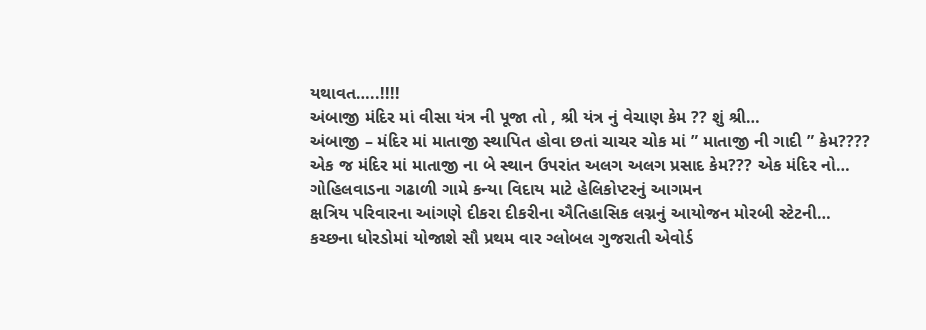યથાવત…..!!!!
અંબાજી મંદિર માં વીસા યંત્ર ની પૂજા તો , શ્રી યંત્ર નું વેચાણ કેમ ?? શું શ્રી…
અંબાજી – મંદિર માં માતાજી સ્થાપિત હોવા છતાં ચાચર ચોક માં ” માતાજી ની ગાદી ” કેમ????
એક જ મંદિર માં માતાજી ના બે સ્થાન ઉપરાંત અલગ અલગ પ્રસાદ કેમ??? એક મંદિર નો…
ગોહિલવાડના ગઢાળી ગામે કન્યા વિદાય માટે હેલિકોપ્ટરનું આગમન
ક્ષત્રિય પરિવારના આંગણે દીકરા દીકરીના ઐતિહાસિક લગ્નનું આયોજન મોરબી સ્ટેટની…
કચ્છના ધોરડોમાં યોજાશે સૌ પ્રથમ વાર ગ્લોબલ ગુજરાતી એવોર્ડ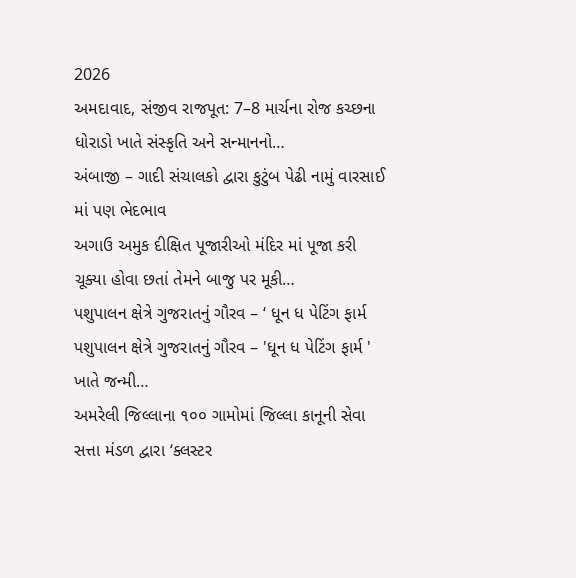2026
અમદાવાદ, સંજીવ રાજપૂત: 7–8 માર્ચના રોજ કચ્છના ધોરાડો ખાતે સંસ્કૃતિ અને સન્માનનો…
અંબાજી – ગાદી સંચાલકો દ્વારા કુટુંબ પેઢી નામું વારસાઈ માં પણ ભેદભાવ
અગાઉ અમુક દીક્ષિત પૂજારીઓ મંદિર માં પૂજા કરી ચૂક્યા હોવા છતાં તેમને બાજુ પર મૂકી…
પશુપાલન ક્ષેત્રે ગુજરાતનું ગૌરવ – ‘ ધૂન ધ પેટિંગ ફાર્મ
પશુપાલન ક્ષેત્રે ગુજરાતનું ગૌરવ – 'ધૂન ધ પેટિંગ ફાર્મ ' ખાતે જન્મી…
અમરેલી જિલ્લાના ૧૦૦ ગામોમાં જિલ્લા કાનૂની સેવા સત્તા મંડળ દ્વારા ‘ક્લસ્ટર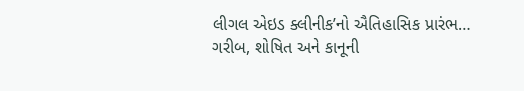લીગલ એઇડ ક્લીનીક’નો ઐતિહાસિક પ્રારંભ…
ગરીબ, શોષિત અને કાનૂની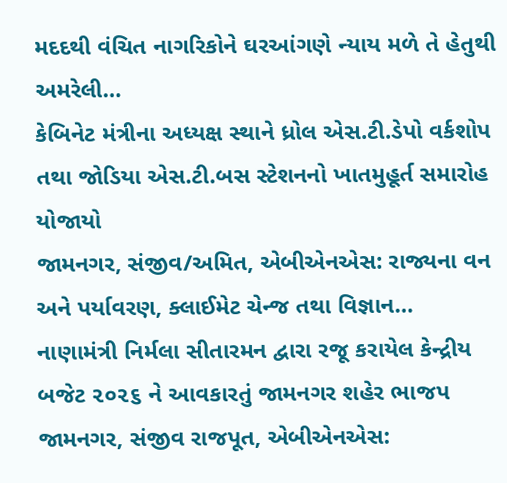મદદથી વંચિત નાગરિકોને ઘરઆંગણે ન્યાય મળે તે હેતુથી અમરેલી…
કેબિનેટ મંત્રીના અધ્યક્ષ સ્થાને ધ્રોલ એસ.ટી.ડેપો વર્કશોપ તથા જોડિયા એસ.ટી.બસ સ્ટેશનનો ખાતમુહૂર્ત સમારોહ યોજાયો
જામનગર, સંજીવ/અમિત, એબીએનએસ: રાજ્યના વન અને પર્યાવરણ, ક્લાઈમેટ ચેન્જ તથા વિજ્ઞાન…
નાણામંત્રી નિર્મલા સીતારમન દ્વારા રજૂ કરાયેલ કેન્દ્રીય બજેટ ૨૦૨૬ ને આવકારતું જામનગર શહેર ભાજપ
જામનગર, સંજીવ રાજપૂત, એબીએનએસ: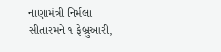નાણામંત્રી નિર્મલા સીતારમને ૧ ફેબ્રુઆરી,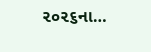૨૦૨૬ના…